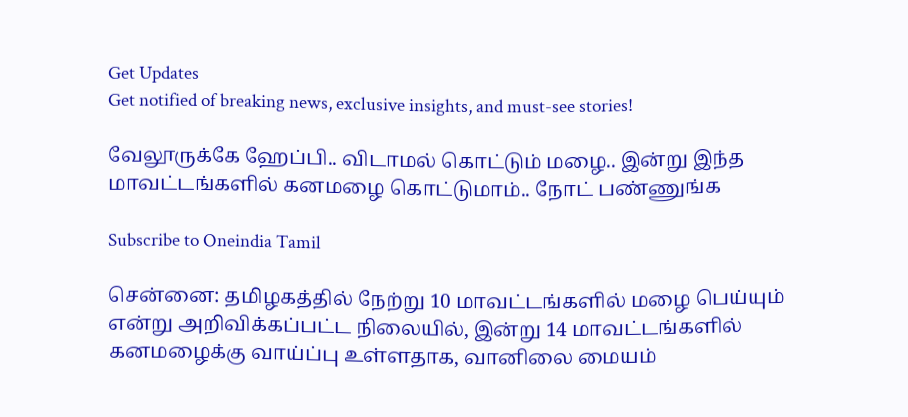Get Updates
Get notified of breaking news, exclusive insights, and must-see stories!

வேலூருக்கே ஹேப்பி.. விடாமல் கொட்டும் மழை.. இன்று இந்த மாவட்டங்களில் கனமழை கொட்டுமாம்.. நோட் பண்ணுங்க

Subscribe to Oneindia Tamil

சென்னை: தமிழகத்தில் நேற்று 10 மாவட்டங்களில் மழை பெய்யும் என்று அறிவிக்கப்பட்ட நிலையில், இன்று 14 மாவட்டங்களில் கனமழைக்கு வாய்ப்பு உள்ளதாக, வானிலை மையம்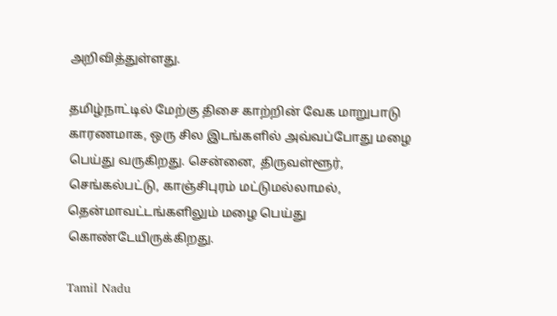அறிவித்துள்ளது.

தமிழ்நாட்டில் மேற்கு திசை காற்றின் வேக மாறுபாடு காரணமாக, ஒரு சில இடங்களில் அவ்வப்போது மழை பெய்து வருகிறது. சென்னை, திருவள்ளூர், செங்கல்பட்டு, காஞ்சிபுரம் மட்டுமல்லாமல், தென்மாவட்டங்களிலும் மழை பெய்து கொண்டேயிருக்கிறது.

Tamil Nadu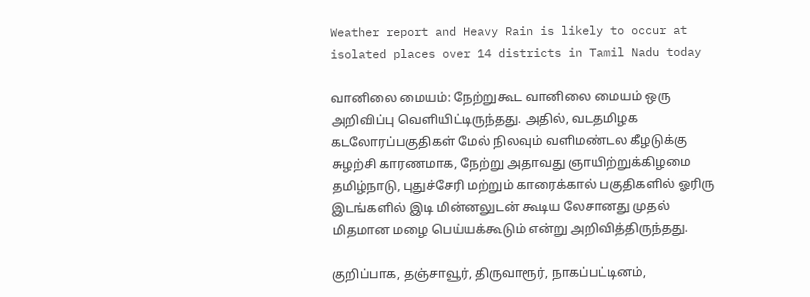Weather report and Heavy Rain is likely to occur at isolated places over 14 districts in Tamil Nadu today

வானிலை மையம்: நேற்றுகூட வானிலை மையம் ஒரு அறிவிப்பு வெளியிட்டிருந்தது. அதில், வடதமிழக கடலோரப்பகுதிகள் மேல் நிலவும் வளிமண்டல கீழடுக்கு சுழற்சி காரணமாக, நேற்று அதாவது ஞாயிற்றுக்கிழமை தமிழ்நாடு, புதுச்சேரி மற்றும் காரைக்கால் பகுதிகளில் ஓரிரு இடங்களில் இடி மின்னலுடன் கூடிய லேசானது முதல் மிதமான மழை பெய்யக்கூடும் என்று அறிவித்திருந்தது.

குறிப்பாக, தஞ்சாவூர், திருவாரூர், நாகப்பட்டினம்,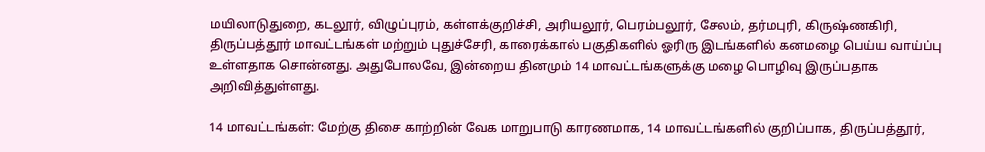மயிலாடுதுறை, கடலூர், விழுப்புரம், கள்ளக்குறிச்சி, அரியலூர், பெரம்பலூர், சேலம், தர்மபுரி, கிருஷ்ணகிரி, திருப்பத்தூர் மாவட்டங்கள் மற்றும் புதுச்சேரி, காரைக்கால் பகுதிகளில் ஓரிரு இடங்களில் கனமழை பெய்ய வாய்ப்பு உள்ளதாக சொன்னது. அதுபோலவே, இன்றைய தினமும் 14 மாவட்டங்களுக்கு மழை பொழிவு இருப்பதாக அறிவித்துள்ளது.

14 மாவட்டங்கள்: மேற்கு திசை காற்றின் வேக மாறுபாடு காரணமாக, 14 மாவட்டங்களில் குறிப்பாக, திருப்பத்தூர்,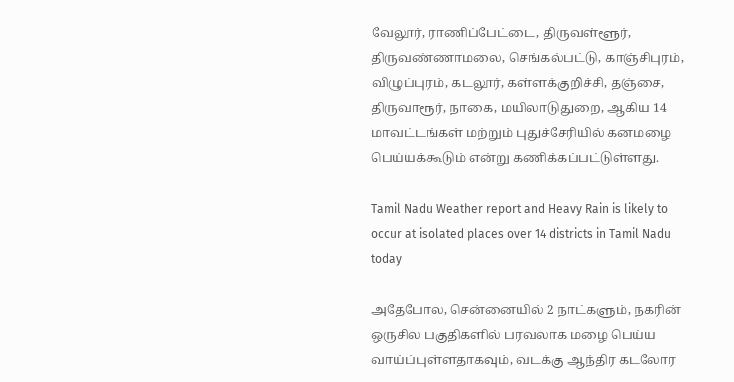வேலூர், ராணிப்பேட்டை, திருவள்ளூர், திருவண்ணாமலை, செங்கல்பட்டு, காஞ்சிபுரம், விழுப்புரம், கடலூர், கள்ளக்குறிச்சி, தஞ்சை, திருவாரூர், நாகை, மயிலாடுதுறை, ஆகிய 14 மாவட்டங்கள் மற்றும் புதுச்சேரியில் கனமழை பெய்யக்கூடும் என்று கணிக்கப்பட்டுள்ளது.

Tamil Nadu Weather report and Heavy Rain is likely to occur at isolated places over 14 districts in Tamil Nadu today

அதேபோல, சென்னையில் 2 நாட்களும், நகரின் ஒருசில பகுதிகளில் பரவலாக மழை பெய்ய வாய்ப்புள்ளதாகவும், வடக்கு ஆந்திர கடலோர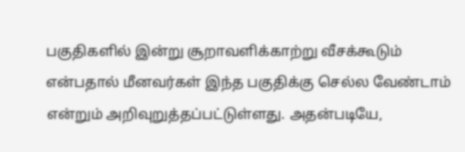பகுதிகளில் இன்று சூறாவளிக்காற்று வீசக்கூடும் என்பதால் மீனவர்கள் இந்த பகுதிக்கு செல்ல வேண்டாம் என்றும் அறிவுறுத்தப்பட்டுள்ளது. அதன்படியே,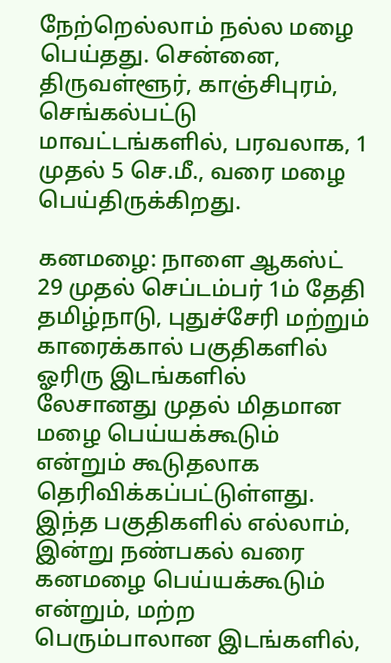நேற்றெல்லாம் நல்ல மழை பெய்தது. சென்னை, திருவள்ளூர், காஞ்சிபுரம், செங்கல்பட்டு மாவட்டங்களில், பரவலாக, 1 முதல் 5 செ.மீ., வரை மழை பெய்திருக்கிறது.

கனமழை: நாளை ஆகஸ்ட் 29 முதல் செப்டம்பர் 1ம் தேதி தமிழ்நாடு, புதுச்சேரி மற்றும் காரைக்கால் பகுதிகளில் ஓரிரு இடங்களில் லேசானது முதல் மிதமான மழை பெய்யக்கூடும் என்றும் கூடுதலாக தெரிவிக்கப்பட்டுள்ளது. இந்த பகுதிகளில் எல்லாம், இன்று நண்பகல் வரை கனமழை பெய்யக்கூடும் என்றும், மற்ற பெரும்பாலான இடங்களில்,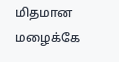மிதமான மழைக்கே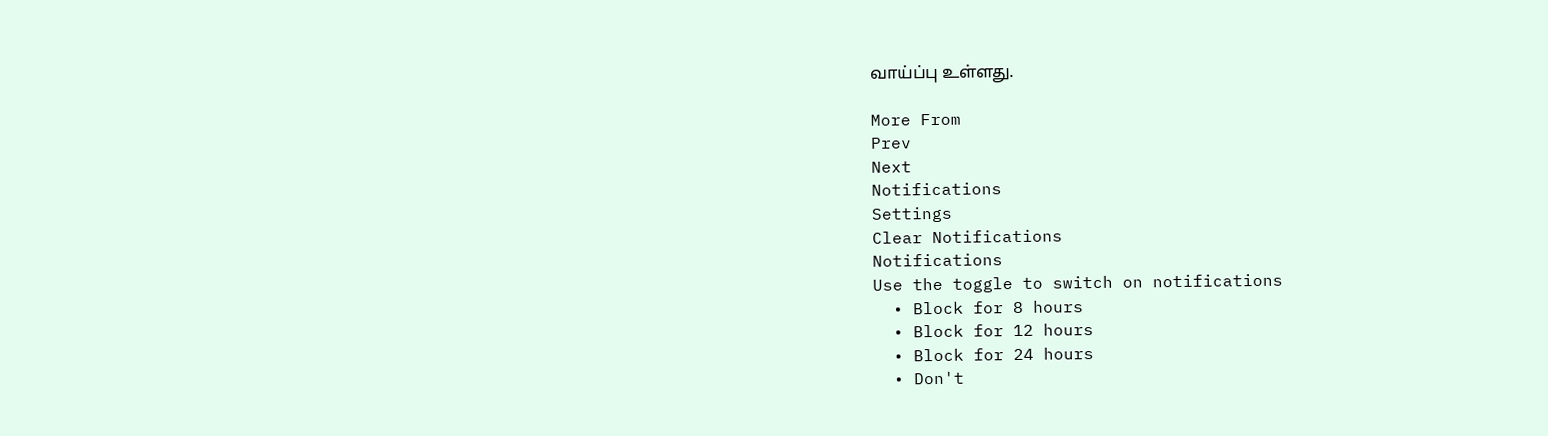வாய்ப்பு உள்ளது.

More From
Prev
Next
Notifications
Settings
Clear Notifications
Notifications
Use the toggle to switch on notifications
  • Block for 8 hours
  • Block for 12 hours
  • Block for 24 hours
  • Don't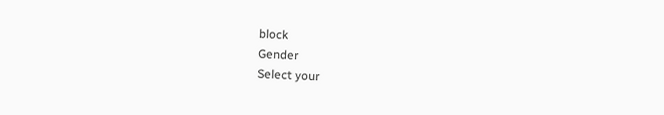block
Gender
Select your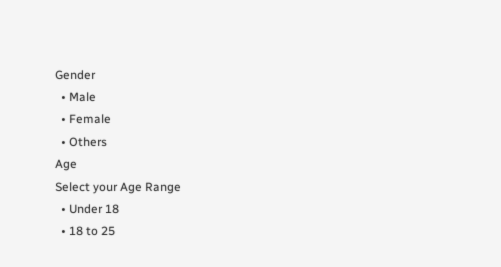Gender
  • Male
  • Female
  • Others
Age
Select your Age Range
  • Under 18
  • 18 to 25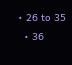• 26 to 35
  • 36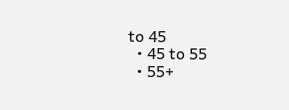to 45
  • 45 to 55
  • 55+